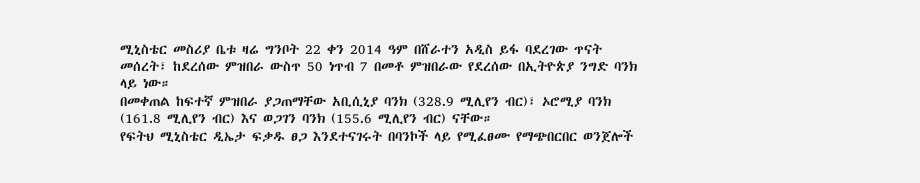ሚኒስቴር መስሪያ ቤቱ ዛሬ ግንቦት 22 ቀን 2014 ዓም በሸራተን አዲስ ይፋ ባደረገው ጥናት መሰረት፣ ከደረሰው ምዝበራ ውስጥ 50 ነጥብ 7 በመቶ ምዝበራው የደረሰው በኢትዮጵያ ንግድ ባንክ ላይ ነው።
በመቀጠል ከፍተኛ ምዝበራ ያጋጠማቸው አቢሲኒያ ባንክ (328.9 ሚሊየን ብር)፣ ኦሮሚያ ባንክ (161.8 ሚሊየን ብር) እና ወጋገን ባንክ (155.6 ሚሊየን ብር) ናቸው።
የፍትህ ሚኒስቴር ዲኤታ ፍቃዱ ፀጋ እንደተናገሩት በባንኮች ላይ የሚፈፀሙ የማጭበርበር ወንጀሎች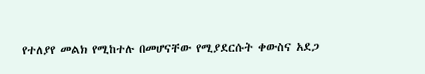የተለያየ መልክ የሚከተሉ በመሆናቸው የሚያደርሱት ቀውስና አደጋ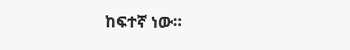ከፍተኛ ነው።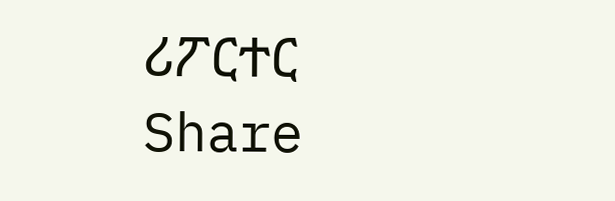ሪፖርተር
Share